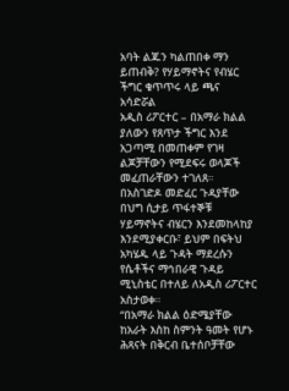አባት ልጁን ካልጠበቀ ማን ይጠብቅ? የሃይማኖትና የብሄር ችግር ቁጥጥሩ ላይ ጫና አሳድሯል
አዲስ ሪፖርተር – በአማራ ክልል ያለውን የጸጥታ ችግር እንደ አጋጣሚ በመጠቀም የገዛ ልጆቻቸውን የሚደፍሩ ወላጆች መፈጠራቸውን ተገለጸ። በአስገድዶ መድፈር ጉዳያቸው በህግ ሲታይ ጥፋተኞቹ ሃይማኖትና ብሄርን እንደመከላከያ እንደሚያቀርቡ፣ ይህም በፍትህ አካሄዱ ላይ ጉዳት ማደረሱን የሴቶችና ማኅበራዊ ጉዳይ ሚኒስቴር በተለይ ለአዲስ ሪፖርተር አስታወቀ።
“በአማራ ክልል ዕድሜያቸው ከአራት እስከ ስምንት ዓመት የሆኑ ሕጻናት በቅርብ ቤተሰቦቻቸው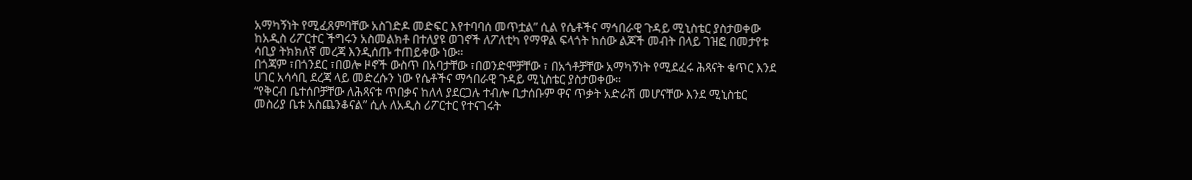አማካኝነት የሚፈጸምባቸው አስገድዶ መድፍር እየተባባሰ መጥቷል” ሲል የሴቶችና ማኅበራዊ ጉዳይ ሚኒስቴር ያስታወቀው ከአዲስ ሪፖርተር ችግሩን አስመልክቶ በተለያዩ ወገኖች ለፖለቲካ የማዋል ፍላጎት ከሰው ልጆች መብት በላይ ገዝፎ በመታየቱ ሳቢያ ትክክለኛ መረጃ እንዲሰጡ ተጠይቀው ነው።
በጎጃም ፣በጎንደር ፣በወሎ ዞኖች ውስጥ በአባታቸው ፣በወንድሞቻቸው ፣ በአጎቶቻቸው አማካኝነት የሚደፈሩ ሕጻናት ቁጥር እንደ ሀገር አሳሳቢ ደረጃ ላይ መድረሱን ነው የሴቶችና ማኅበራዊ ጉዳይ ሚኒስቴር ያስታወቀው።
“የቅርብ ቤተሰቦቻቸው ለሕጻናቱ ጥበቃና ከለላ ያደርጋሉ ተብሎ ቢታሰቡም ዋና ጥቃት አድራሽ መሆናቸው እንደ ሚኒስቴር መስሪያ ቤቱ አስጨንቆናል” ሲሉ ለአዲስ ሪፖርተር የተናገሩት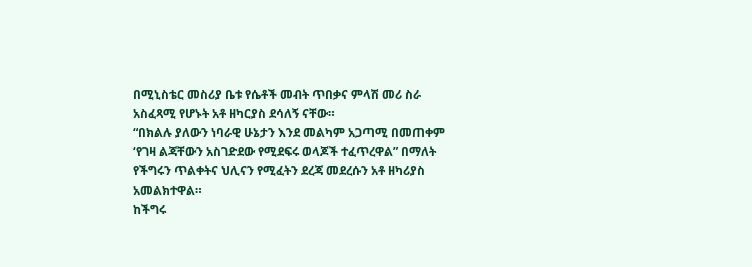በሚኒስቴር መስሪያ ቤቱ የሴቶች መብት ጥበቃና ምላሽ መሪ ስራ አስፈጻሚ የሆኑት አቶ ዘካርያስ ደሳለኝ ናቸው።
“በክልሉ ያለውን ነባራዊ ሁኔታን እንደ መልካም አጋጣሚ በመጠቀም ‘የገዛ ልጃቸውን አስገድደው የሚደፍሩ ወላጆች ተፈጥረዋል” በማለት የችግሩን ጥልቀትና ህሊናን የሚፈትን ደረጃ መደረሱን አቶ ዘካሪያስ አመልክተዋል።
ከችግሩ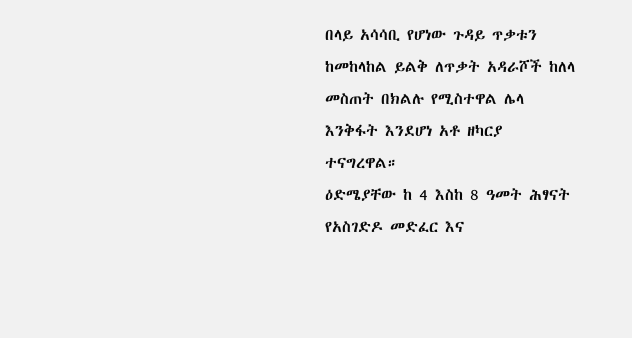በላይ አሳሳቢ የሆነው ጉዳይ ጥቃቱን ከመከላከል ይልቅ ለጥቃት አዳራሾች ከለላ መስጠት በክልሉ የሚስተዋል ሌላ እንቅፋት እንደሆነ አቶ ዘካርያ ተናግረዋል።
ዕድሜያቸው ከ 4 እስከ 8 ዓመት ሕፃናት የአስገድዶ መድፈር እና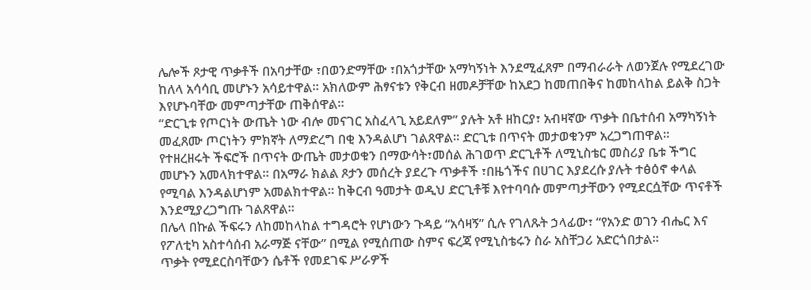ሌሎች ጾታዊ ጥቃቶች በአባታቸው ፣በወንድማቸው ፣በአጎታቸው አማካኝነት እንደሚፈጸም በማብራራት ለወንጀሉ የሚደረገው ከለላ አሳሳቢ መሆኑን አሳይተዋል። አክለውም ሕፃናቱን የቅርብ ዘመዶቻቸው ከአደጋ ከመጠበቅና ከመከላከል ይልቅ ስጋት እየሆኑባቸው መምጣታቸው ጠቅሰዋል።
“ድርጊቱ የጦርነት ውጤት ነው ብሎ መናገር አስፈላጊ አይደለም” ያሉት አቶ ዘከርያ፣ አብዛኛው ጥቃት በቤተሰብ አማካኝነት መፈጸሙ ጦርነትን ምክኛት ለማድረግ በቂ እንዳልሆነ ገልጸዋል። ድርጊቱ በጥናት መታወቁንም አረጋግጠዋል።
የተዘረዘሩት ችፍሮች በጥናት ውጤት መታወቁን በማውሳት፣መሰል ሕገወጥ ድርጊቶች ለሚኒስቴር መስሪያ ቤቱ ችግር መሆኑን አመላክተዋል። በአማራ ክልል ጾታን መሰረት ያደረጉ ጥቃቶች ፣በዜጎችና በሀገር እያደረሱ ያሉት ተፅዕኖ ቀላል የሚባል እንዳልሆነም አመልክተዋል። ከቅርብ ዓመታት ወዲህ ድርጊቶቹ እየተባባሱ መምጣታቸውን የሚደርሷቸው ጥናቶች እንደሚያረጋግጡ ገልጸዋል።
በሌላ በኩል ችፍሩን ለከመከላከል ተግዳሮት የሆነውን ጉዳይ “አሳዛኝ” ሲሉ የገለጹት ኃላፊው፣ “የአንድ ወገን ብሔር እና የፖለቲካ አስተሳሰብ አራማጅ ናቸው” በሚል የሚሰጠው ስምና ፍረጃ የሚኒስቴሩን ስራ አስቸጋሪ አድርጎበታል።
ጥቃት የሚደርስባቸውን ሴቶች የመደገፍ ሥራዎች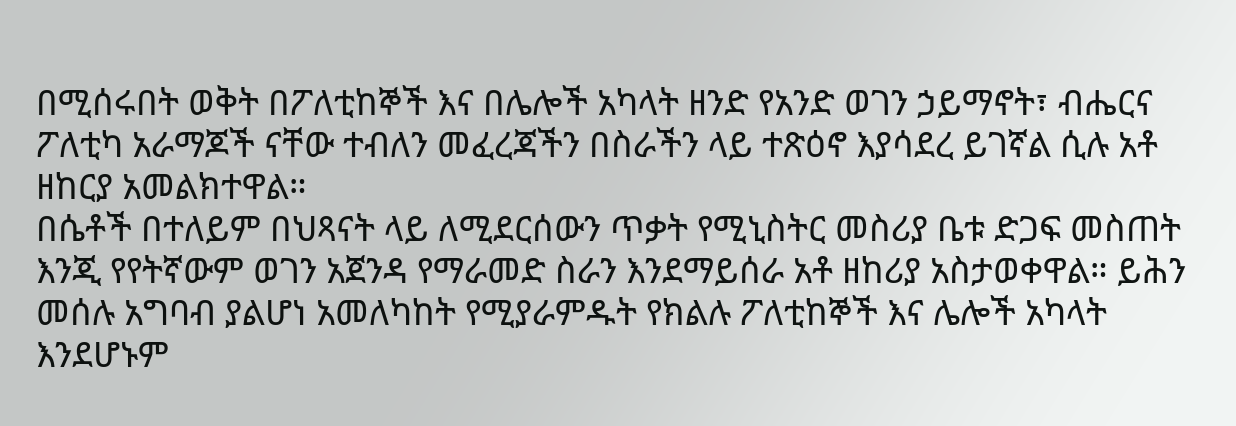በሚሰሩበት ወቅት በፖለቲከኞች እና በሌሎች አካላት ዘንድ የአንድ ወገን ኃይማኖት፣ ብሔርና ፖለቲካ አራማጆች ናቸው ተብለን መፈረጃችን በስራችን ላይ ተጽዕኖ እያሳደረ ይገኛል ሲሉ አቶ ዘከርያ አመልክተዋል።
በሴቶች በተለይም በህጻናት ላይ ለሚደርሰውን ጥቃት የሚኒስትር መስሪያ ቤቱ ድጋፍ መስጠት እንጂ የየትኛውም ወገን አጀንዳ የማራመድ ስራን እንደማይሰራ አቶ ዘከሪያ አስታወቀዋል። ይሕን መሰሉ አግባብ ያልሆነ አመለካከት የሚያራምዱት የክልሉ ፖለቲከኞች እና ሌሎች አካላት እንደሆኑም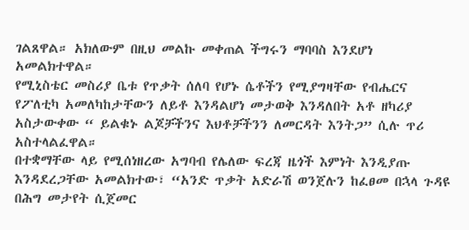ገልጸዋል። አክለውም በዚህ መልኩ መቀጠል ችግሩን ማባባስ እንደሆነ አመልክተዋል።
የሚኒስቴር መስሪያ ቤቱ የጥቃት ሰለባ የሆኑ ሴቶችን የሚያግዛቸው የብሔርና የፖለቲካ አመለካከታቸውን ለይቶ እንዳልሆነ መታወቅ እንዳለበት አቶ ዘካሪያ አስታውቀው “ ይልቁኑ ልጆቻችንና እህቶቻችንን ለመርዳት እንትጋ” ሲሉ ጥሪ አስተላልፈዋል።
በተቋማቸው ላይ የሚሰነዘረው አግባብ የሌለው ፍረጃ ዜጎች እምነት እንዲያጡ እንዳደረጋቸው አመልክተው፣ “አንድ ጥቃት አድራሽ ወንጀሉን ከፈፀመ በኋላ ጉዳዩ በሕግ መታየት ሲጀመር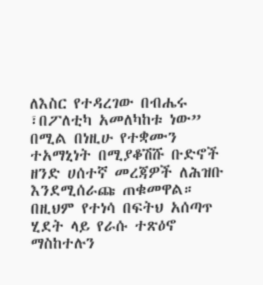ለእስር የተዳረገው በብሔሩ ፣በፖለቲካ አመለካከቱ ነው” በሚል በነዚሁ የተቋሙን ተአማኒነት በሚያቆሽሹ ቡድኖች ዘንድ ሀሰተኛ መረጃዎች ለሕዝቡ እንደሚሰራጩ ጠቁመዋል። በዚህም የተነሳ በፍትህ አሰጣጥ ሂደት ላይ የራሱ ተጽዕኖ ማስከተሉን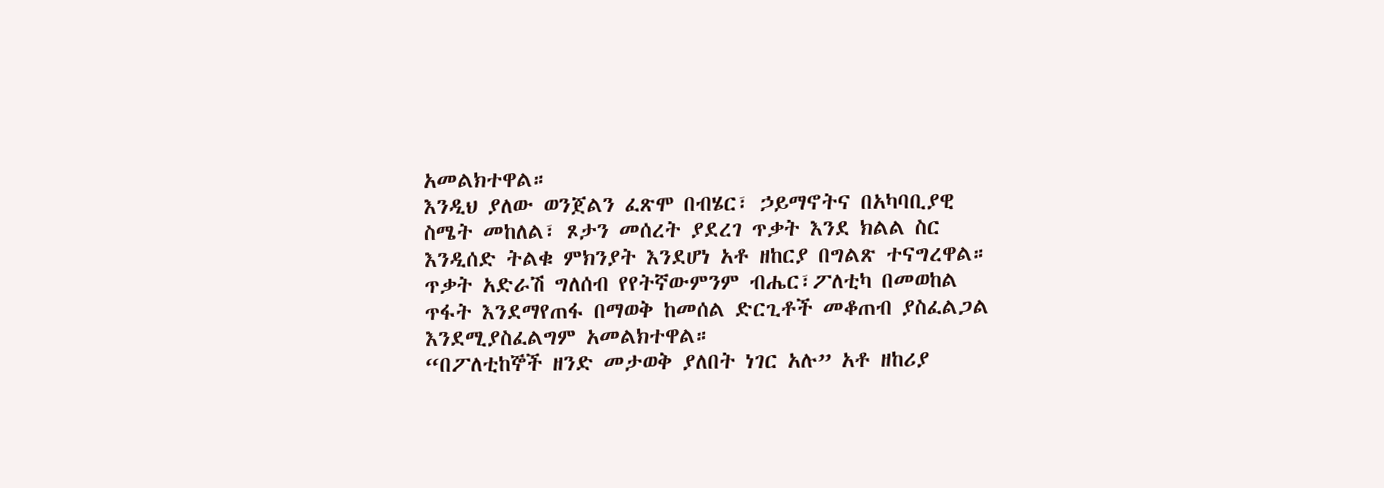አመልክተዋል።
እንዲህ ያለው ወንጀልን ፈጽሞ በብሄር፣ ኃይማኖትና በአካባቢያዊ ስሜት መከለል፣ ጾታን መሰረት ያደረገ ጥቃት እንደ ክልል ስር እንዲሰድ ትልቁ ምክንያት እንደሆነ አቶ ዘከርያ በግልጽ ተናግረዋል። ጥቃት አድራሽ ግለሰብ የየትኛውምንም ብሔር፣ፖለቲካ በመወከል ጥፋት እንደማየጠፋ በማወቅ ከመሰል ድርጊቶች መቆጠብ ያስፈልጋል እንደሚያስፈልግም አመልክተዋል።
“በፖለቲከኞች ዘንድ መታወቅ ያለበት ነገር አሉ” አቶ ዘከሪያ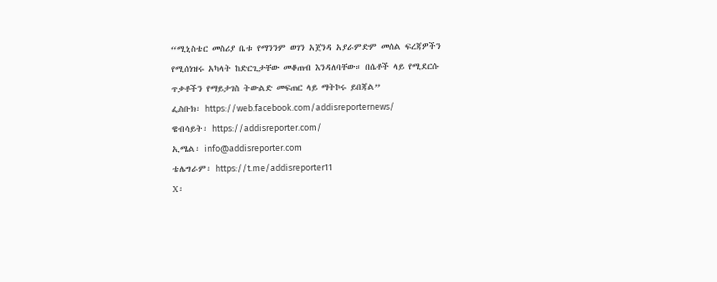“ሚኒስቴር መስሪያ ቤቱ የማንንም ወገን አጀንዳ አያራምድም መሰል ፍረጃዎችን የሚሰነዝሩ አካላት ከድርጊታቸው መቆጠብ እንዳለባቸው። በሴቶች ላይ የሚደርሱ ጥቃቶችን የማይታገስ ትውልድ መፍጠር ላይ ማትኮሩ ይበጃል”
ፌስቡክ፡ https://web.facebook.com/addisreporternews/
ዌብሳይት፡ https://addisreporter.com/
ኢሜል፡ info@addisreporter.com
ቴሌግራም፡ https://t.me/addisreporter11
X፡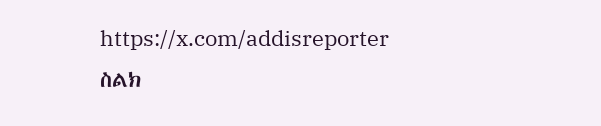https://x.com/addisreporter
ስልክ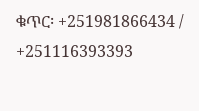ቁጥር፡ +251981866434 / +251116393393